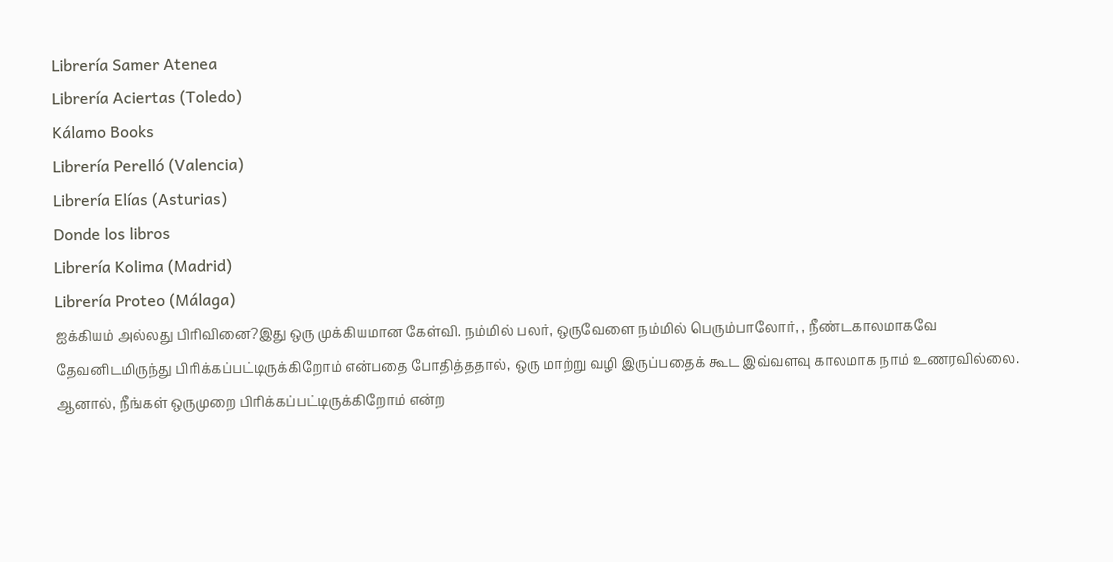Librería Samer Atenea
Librería Aciertas (Toledo)
Kálamo Books
Librería Perelló (Valencia)
Librería Elías (Asturias)
Donde los libros
Librería Kolima (Madrid)
Librería Proteo (Málaga)
ஐக்கியம் அல்லது பிரிவினை?இது ஒரு முக்கியமான கேள்வி. நம்மில் பலர், ஒருவேளை நம்மில் பெரும்பாலோர், , நீண்டகாலமாகவே தேவனிடமிருந்து பிரிக்கப்பட்டிருக்கிறோம் என்பதை போதித்ததால், ஒரு மாற்று வழி இருப்பதைக் கூட இவ்வளவு காலமாக நாம் உணரவில்லை. ஆனால், நீங்கள் ஒருமுறை பிரிக்கப்பட்டிருக்கிறோம் என்ற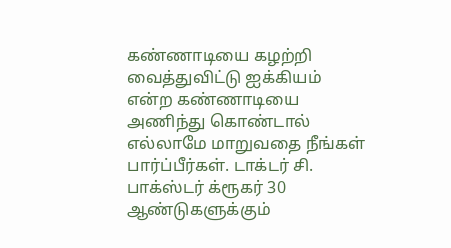கண்ணாடியை கழற்றி வைத்துவிட்டு ஐக்கியம் என்ற கண்ணாடியை அணிந்து கொண்டால் எல்லாமே மாறுவதை நீங்கள் பார்ப்பீர்கள். டாக்டர் சி. பாக்ஸ்டர் க்ரூகர் 30 ஆண்டுகளுக்கும்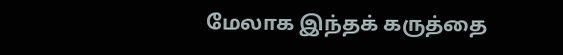மேலாக இந்தக் கருத்தை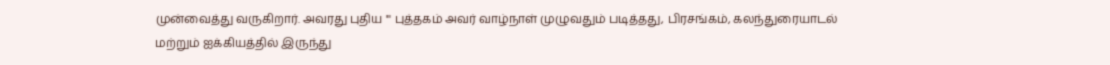முன்வைத்து வருகிறார். அவரது புதிய ''' புத்தகம் அவர் வாழ்நாள் முழுவதும் படித்தது, பிரசங்கம், கலந்துரையாடல் மற்றும் ஐக்கியத்தில் இருந்து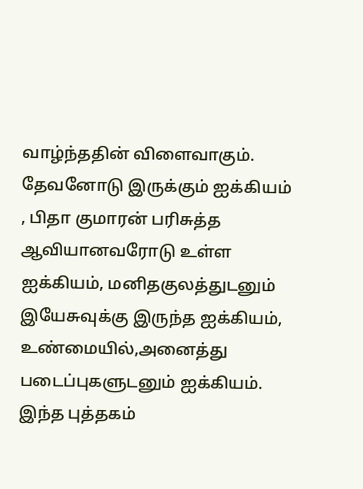வாழ்ந்ததின் விளைவாகும். தேவனோடு இருக்கும் ஐக்கியம் , பிதா குமாரன் பரிசுத்த ஆவியானவரோடு உள்ள ஐக்கியம், மனிதகுலத்துடனும் இயேசுவுக்கு இருந்த ஐக்கியம், உண்மையில்,அனைத்து படைப்புகளுடனும் ஐக்கியம். இந்த புத்தகம்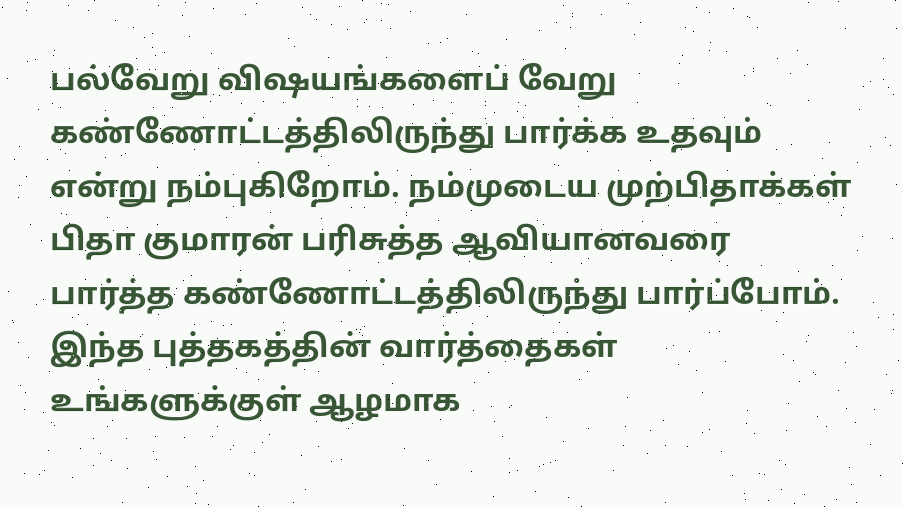பல்வேறு விஷயங்களைப் வேறு கண்ணோட்டத்திலிருந்து பார்க்க உதவும் என்று நம்புகிறோம். நம்முடைய முற்பிதாக்கள் பிதா குமாரன் பரிசுத்த ஆவியானவரை பார்த்த கண்ணோட்டத்திலிருந்து பார்ப்போம். இந்த புத்தகத்தின் வார்த்தைகள் உங்களுக்குள் ஆழமாக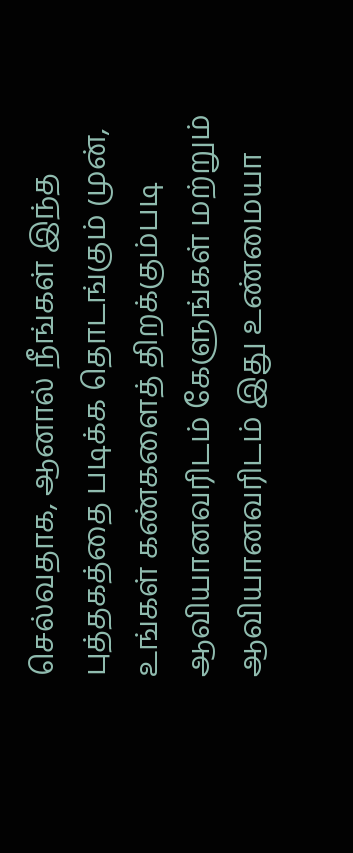செல்வதாக, ஆனால் நீங்கள் இந்த புத்தகத்தை படிக்க தொடங்கும் முன், உங்கள் கண்களைத் திறக்கும்படி ஆவியானவரிடம் கேளுங்கள் மற்றும் ஆவியானவரிடம் இது உண்மையா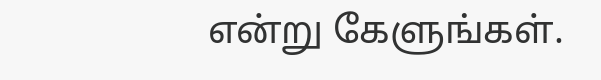என்று கேளுங்கள்.